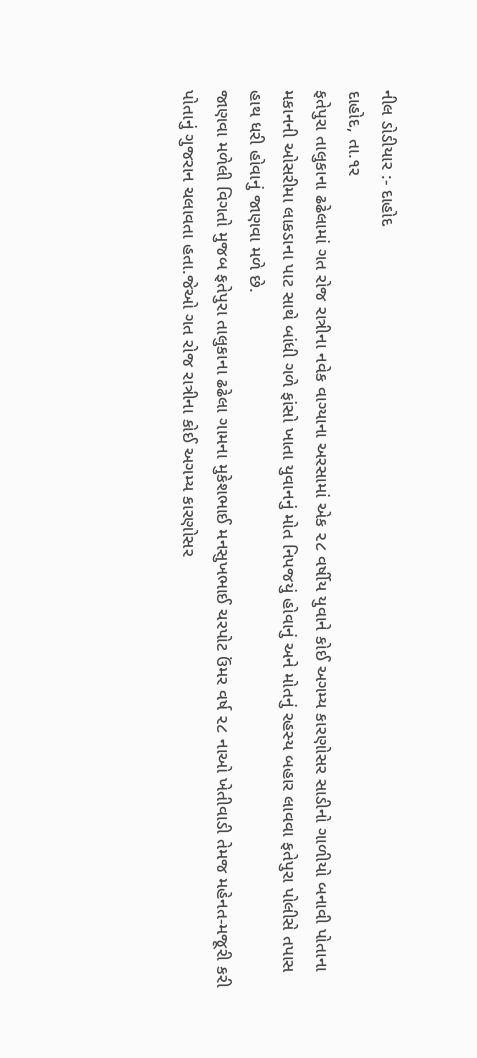નીલ ડોડીયાર :- દાહોદ
દાહોદ, તા.૧ર
ફતેપુરા તાલુકાના ઢઢેલામાં ગત રોજ રાત્રીના નવેક વાગ્યાના અરસામાં એક ૨૮ વર્ષીય યુવાને કોઈ અગમ્ય કારણોસર સાડીનો ગાળીયો બનાવી પોતાના મકાનની ઓસરીમા લાકડાના પાટ સાથે બાંધી ગળે ફાંસો ખાતા યુવાનનું મોત નિપજયું હોવાનું અને મોતનું રહસ્ય બહાર લાવવા ફતેપુરા પોલીસે તપાસ હાથ ધરી હોવાનું જાણવા મળે છે.
જાણવા મળેલી વિગતો મુજબ ફતેપુરા તાલુકાના ઢઢેલા ગામના મુકેશભાઈ મનસુખભાઈ ચરપોટ ઉંમર વર્ષ ૨૮ નાઓ ખેતીવાડી તેમજ મહેનત-મજૂરી કરી પોતાનું ગુજરાન ચલાવતા હતા.જેઓ ગત રોજ રાત્રીના કોઈ અગમ્ય કારણોસર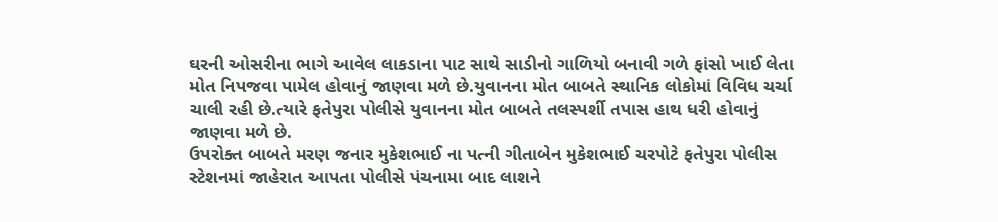ઘરની ઓસરીના ભાગે આવેલ લાકડાના પાટ સાથે સાડીનો ગાળિયો બનાવી ગળે ફાંસો ખાઈ લેતા મોત નિપજવા પામેલ હોવાનું જાણવા મળે છે.યુવાનના મોત બાબતે સ્થાનિક લોકોમાં વિવિધ ચર્ચા ચાલી રહી છે.ત્યારે ફતેપુરા પોલીસે યુવાનના મોત બાબતે તલસ્પર્શી તપાસ હાથ ધરી હોવાનું જાણવા મળે છે.
ઉપરોક્ત બાબતે મરણ જનાર મુકેશભાઈ ના પત્ની ગીતાબેન મુકેશભાઈ ચરપોટે ફતેપુરા પોલીસ સ્ટેશનમાં જાહેરાત આપતા પોલીસે પંચનામા બાદ લાશને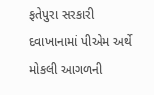ફતેપુરા સરકારી દવાખાનામાં પીએમ અર્થે મોકલી આગળની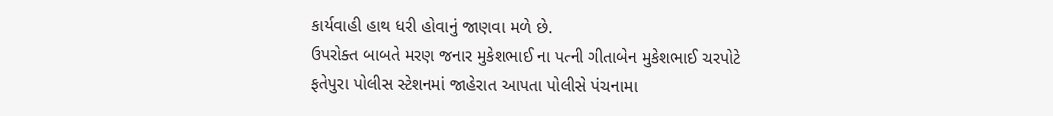કાર્યવાહી હાથ ધરી હોવાનું જાણવા મળે છે.
ઉપરોક્ત બાબતે મરણ જનાર મુકેશભાઈ ના પત્ની ગીતાબેન મુકેશભાઈ ચરપોટે ફતેપુરા પોલીસ સ્ટેશનમાં જાહેરાત આપતા પોલીસે પંચનામા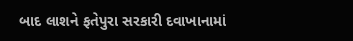બાદ લાશને ફતેપુરા સરકારી દવાખાનામાં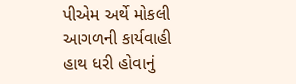પીએમ અર્થે મોકલી આગળની કાર્યવાહી હાથ ધરી હોવાનું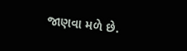જાણવા મળે છે.